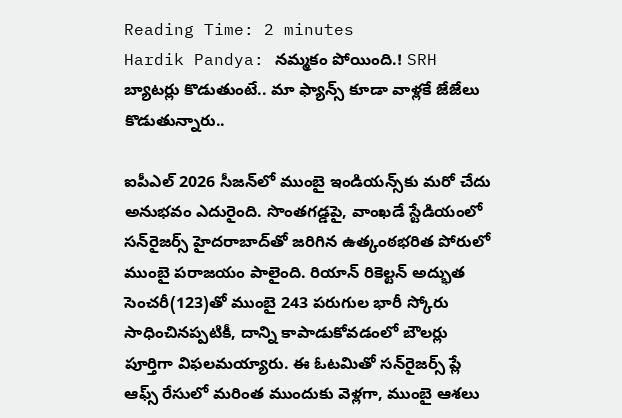Reading Time: 2 minutes
Hardik Pandya: నమ్మకం పోయింది.! SRH బ్యాటర్లు కొడుతుంటే.. మా ఫ్యాన్స్ కూడా వాళ్లకే జేజేలు కొడుతున్నారు..

ఐపీఎల్ 2026 సీజన్‌లో ముంబై ఇండియన్స్‌కు మరో చేదు అనుభవం ఎదురైంది. సొంతగడ్డపై, వాంఖడే స్టేడియంలో సన్‌రైజర్స్ హైదరాబాద్‌తో జరిగిన ఉత్కంఠభరిత పోరులో ముంబై పరాజయం పాలైంది. రియాన్ రికెల్టన్ అద్భుత సెంచరీ(123)తో ముంబై 243 పరుగుల భారీ స్కోరు సాధించినప్పటికీ, దాన్ని కాపాడుకోవడంలో బౌలర్లు పూర్తిగా విఫలమయ్యారు. ఈ ఓటమితో సన్‌రైజర్స్ ప్లే ఆఫ్స్ రేసులో మరింత ముందుకు వెళ్లగా, ముంబై ఆశలు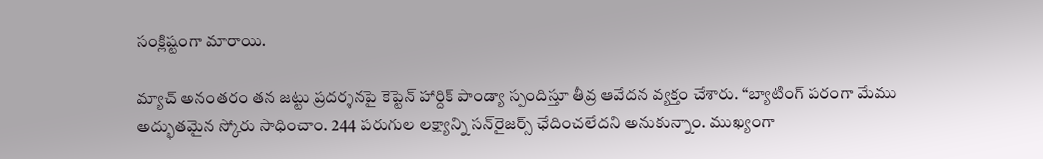సంక్లిష్టంగా మారాయి.

మ్యాచ్ అనంతరం తన జట్టు ప్రదర్శనపై కెప్టెన్ హార్దిక్ పాండ్యా స్పందిస్తూ తీవ్ర ఆవేదన వ్యక్తం చేశారు. “బ్యాటింగ్ పరంగా మేము అద్భుతమైన స్కోరు సాధించాం. 244 పరుగుల లక్ష్యాన్ని సన్‌రైజర్స్ ఛేదించలేదని అనుకున్నాం. ముఖ్యంగా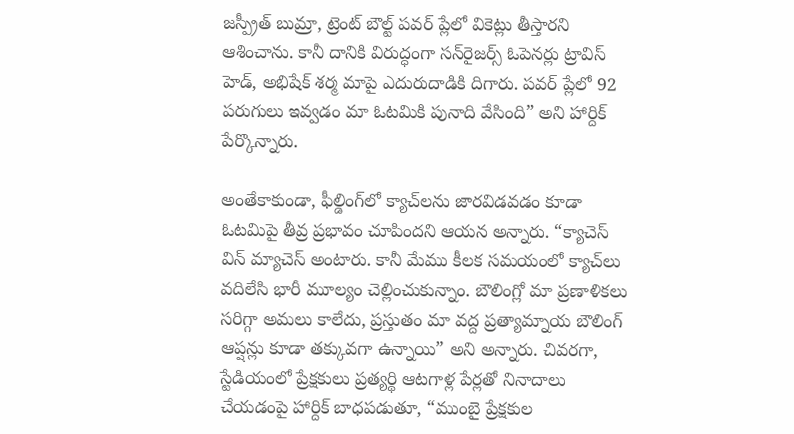జస్ప్రీత్ బుమ్రా, ట్రెంట్ బౌల్ట్ పవర్ ప్లేలో వికెట్లు తీస్తారని ఆశించాను. కానీ దానికి విరుద్ధంగా సన్‌రైజర్స్ ఓపెనర్లు ట్రావిస్ హెడ్, అభిషేక్ శర్మ మాపై ఎదురుదాడికి దిగారు. పవర్ ప్లేలో 92 పరుగులు ఇవ్వడం మా ఓటమికి పునాది వేసింది” అని హార్దిక్ పేర్కొన్నారు.

అంతేకాకుండా, ఫీల్డింగ్‌లో క్యాచ్‌లను జారవిడవడం కూడా ఓటమిపై తీవ్ర ప్రభావం చూపిందని ఆయన అన్నారు. “క్యాచెస్ విన్ మ్యాచెస్ అంటారు. కానీ మేము కీలక సమయంలో క్యాచ్‌లు వదిలేసి భారీ మూల్యం చెల్లించుకున్నాం. బౌలింగ్లో మా ప్రణాళికలు సరిగ్గా అమలు కాలేదు, ప్రస్తుతం మా వద్ద ప్రత్యామ్నాయ బౌలింగ్ ఆప్షన్లు కూడా తక్కువగా ఉన్నాయి” అని అన్నారు. చివరగా, స్టేడియంలో ప్రేక్షకులు ప్రత్యర్థి ఆటగాళ్ల పేర్లతో నినాదాలు చేయడంపై హార్దిక్ బాధపడుతూ, “ముంబై ప్రేక్షకుల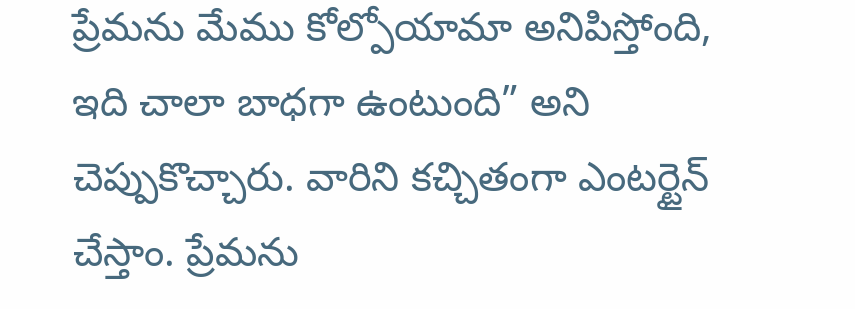ప్రేమను మేము కోల్పోయామా అనిపిస్తోంది, ఇది చాలా బాధగా ఉంటుంది” అని చెప్పుకొచ్చారు. వారిని కచ్చితంగా ఎంటర్టైన్ చేస్తాం. ప్రేమను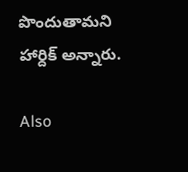పొందుతామని హార్దిక్ అన్నారు.

Also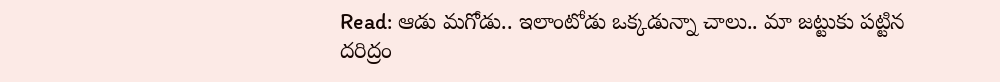Read: ఆడు మగోడు.. ఇలాంటోడు ఒక్కడున్నా చాలు.. మా జట్టుకు పట్టిన దరిద్రం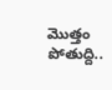మొత్తం పోతుద్ది..